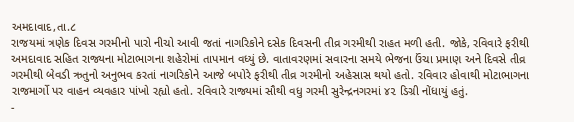અમદાવાદ,તા.૮
રાજયમાં ત્રણેક દિવસ ગરમીનો પારો નીચો આવી જતાં નાગરિકોને દસેક દિવસની તીવ્ર ગરમીથી રાહત મળી હતી. જોકે, રવિવારે ફરીથી અમદાવાદ સહિત રાજ્યના મોટાભાગના શહેરોમાં તાપમાન વધ્યું છે. વાતાવરણમાં સવારના સમયે ભેજના ઉંચા પ્રમાણ અને દિવસે તીવ્ર ગરમીથી બેવડી ઋતુનો અનુભવ કરતાં નાગરિકોને આજે બપોરે ફરીથી તીવ્ર ગરમીનો અહેસાસ થયો હતો. રવિવાર હોવાથી મોટાભાગના રાજમાર્ગો પર વાહન વ્યવહાર પાંખો રહ્યો હતો. રવિવારે રાજ્યમાં સૌથી વધુ ગરમી સુરેન્દ્રનગરમાં ૪૨ ડિગ્રી નોંધાયું હતું.
-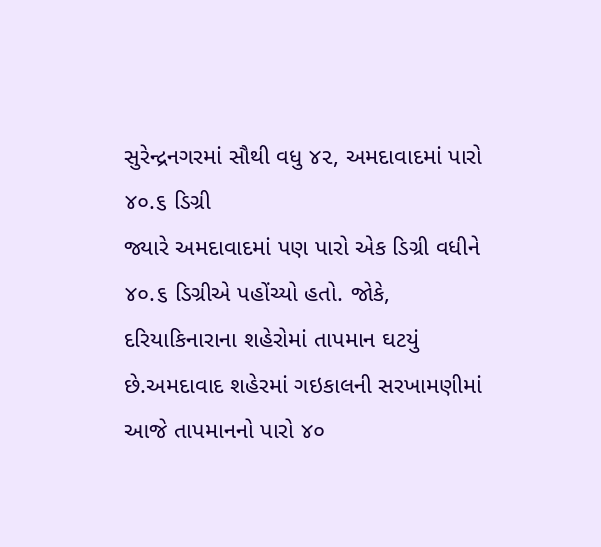સુરેન્દ્રનગરમાં સૌથી વધુ ૪૨, અમદાવાદમાં પારો ૪૦.૬ ડિગ્રી
જ્યારે અમદાવાદમાં પણ પારો એક ડિગ્રી વધીને ૪૦.૬ ડિગ્રીએ પહોંચ્યો હતો. જોકે, દરિયાકિનારાના શહેરોમાં તાપમાન ઘટયું છે.અમદાવાદ શહેરમાં ગઇકાલની સરખામણીમાં આજે તાપમાનનો પારો ૪૦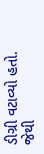ડીગ્રી વટાવ્યો હતો. જેથી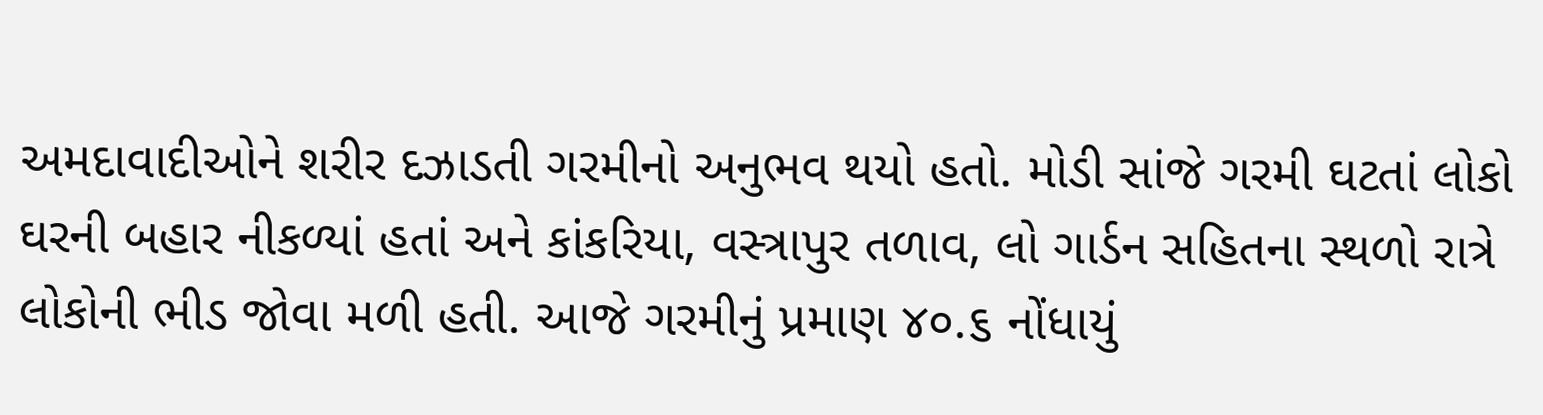અમદાવાદીઓને શરીર દઝાડતી ગરમીનો અનુભવ થયો હતો. મોડી સાંજે ગરમી ઘટતાં લોકો ઘરની બહાર નીકળ્યાં હતાં અને કાંકરિયા, વસ્ત્રાપુર તળાવ, લો ગાર્ડન સહિતના સ્થળો રાત્રે લોકોની ભીડ જોવા મળી હતી. આજે ગરમીનું પ્રમાણ ૪૦.૬ નોંધાયું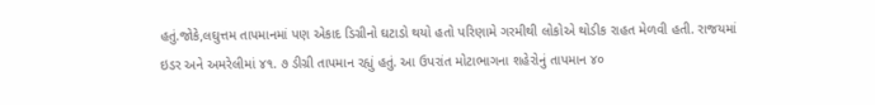હતું.જોકે,લઘુત્તમ તાપમાનમાં પણ એકાદ ડિગ્રીનો ઘટાડો થયો હતો પરિણામે ગરમીથી લોકોએ થોડીક રાહત મેળવી હતી. રાજયમાં ઇડર અને અમરેલીમાં ૪૧. ૭ ડીગ્રી તાપમાન રહ્યું હતું. આ ઉપરાંત મોટાભાગના શહેરોનું તાપમાન ૪૦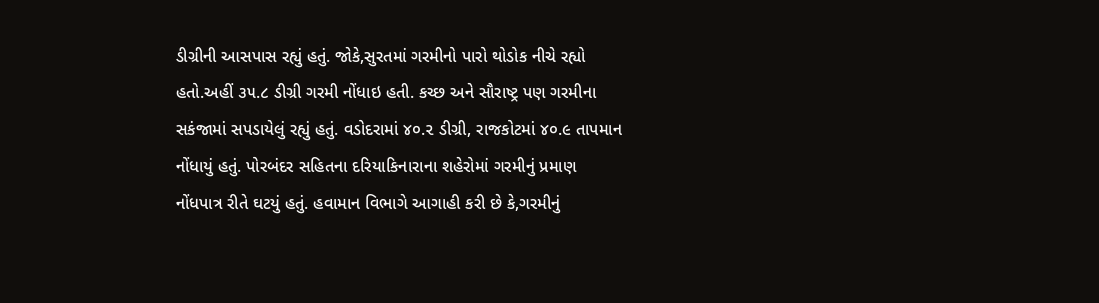ડીગ્રીની આસપાસ રહ્યું હતું. જોકે,સુરતમાં ગરમીનો પારો થોડોક નીચે રહ્યો હતો.અહીં ૩૫.૮ ડીગ્રી ગરમી નોંધાઇ હતી. કચ્છ અને સૌરાષ્ટ્ર પણ ગરમીના સકંજામાં સપડાયેલું રહ્યું હતું. વડોદરામાં ૪૦.૨ ડીગ્રી, રાજકોટમાં ૪૦.૯ તાપમાન નોંધાયું હતું. પોરબંદર સહિતના દરિયાકિનારાના શહેરોમાં ગરમીનું પ્રમાણ નોંધપાત્ર રીતે ઘટયું હતું. હવામાન વિભાગે આગાહી કરી છે કે,ગરમીનું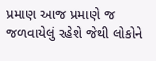પ્રમાણ આજ પ્રમાણે જ જળવાયેલું રહેશે જેથી લોકોને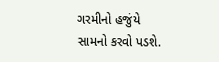ગરમીનો હજુંયે સામનો કરવો પડશે.